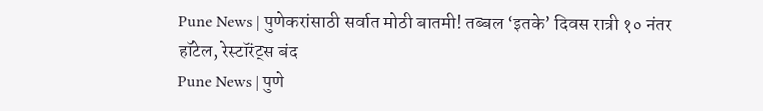Pune News | पुणेकरांसाठी सर्वात मोठी बातमी! तब्बल ‘इतके’ दिवस रात्री १० नंतर हॉटेल, रेस्टॉरंट्स बंद
Pune News | पुणे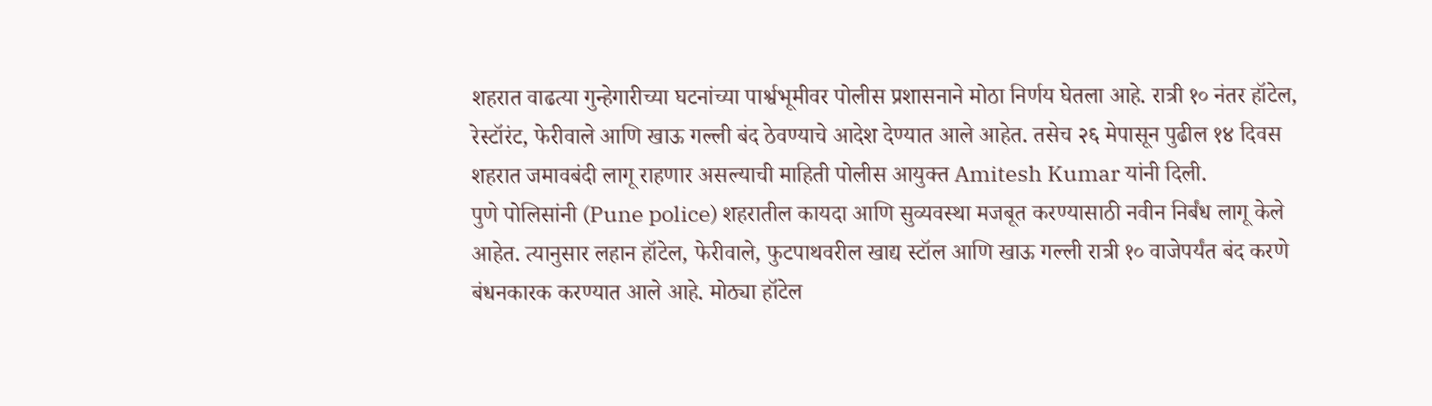शहरात वाढत्या गुन्हेगारीच्या घटनांच्या पार्श्वभूमीवर पोलीस प्रशासनाने मोठा निर्णय घेतला आहे. रात्री १० नंतर हॉटेल, रेस्टॉरंट, फेरीवाले आणि खाऊ गल्ली बंद ठेवण्याचे आदेश देण्यात आले आहेत. तसेच २६ मेपासून पुढील १४ दिवस शहरात जमावबंदी लागू राहणार असल्याची माहिती पोलीस आयुक्त Amitesh Kumar यांनी दिली.
पुणे पोलिसांनी (Pune police) शहरातील कायदा आणि सुव्यवस्था मजबूत करण्यासाठी नवीन निर्बंध लागू केले आहेत. त्यानुसार लहान हॉटेल, फेरीवाले, फुटपाथवरील खाद्य स्टॉल आणि खाऊ गल्ली रात्री १० वाजेपर्यंत बंद करणे बंधनकारक करण्यात आले आहे. मोठ्या हॉटेल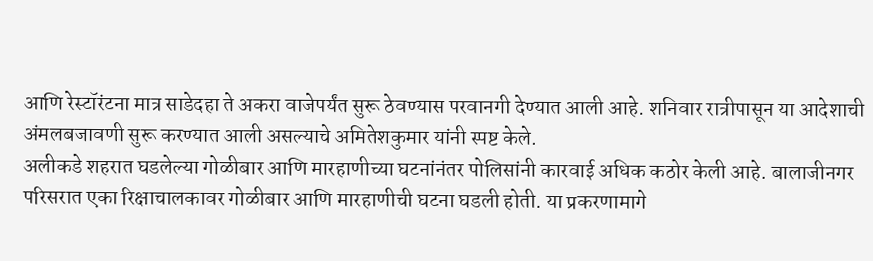आणि रेस्टॉरंटना मात्र साडेदहा ते अकरा वाजेपर्यंत सुरू ठेवण्यास परवानगी देण्यात आली आहे. शनिवार रात्रीपासून या आदेशाची अंमलबजावणी सुरू करण्यात आली असल्याचे अमितेशकुमार यांनी स्पष्ट केले.
अलीकडे शहरात घडलेल्या गोळीबार आणि मारहाणीच्या घटनांनंतर पोलिसांनी कारवाई अधिक कठोर केली आहे. बालाजीनगर परिसरात एका रिक्षाचालकावर गोळीबार आणि मारहाणीची घटना घडली होती. या प्रकरणामागे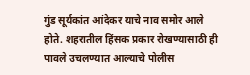गुंड सूर्यकांत आंदेकर याचे नाव समोर आले होते. शहरातील हिंसक प्रकार रोखण्यासाठी ही पावले उचलण्यात आल्याचे पोलीस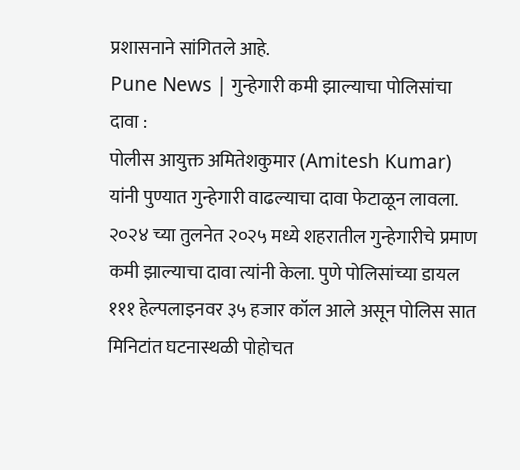प्रशासनाने सांगितले आहे.
Pune News | गुन्हेगारी कमी झाल्याचा पोलिसांचा दावा :
पोलीस आयुक्त अमितेशकुमार (Amitesh Kumar) यांनी पुण्यात गुन्हेगारी वाढल्याचा दावा फेटाळून लावला. २०२४ च्या तुलनेत २०२५ मध्ये शहरातील गुन्हेगारीचे प्रमाण कमी झाल्याचा दावा त्यांनी केला. पुणे पोलिसांच्या डायल १११ हेल्पलाइनवर ३५ हजार कॉल आले असून पोलिस सात मिनिटांत घटनास्थळी पोहोचत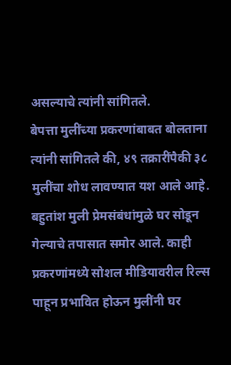असल्याचे त्यांनी सांगितले.
बेपत्ता मुलींच्या प्रकरणांबाबत बोलताना त्यांनी सांगितले की, ४९ तक्रारींपैकी ३८ मुलींचा शोध लावण्यात यश आले आहे. बहुतांश मुली प्रेमसंबंधांमुळे घर सोडून गेल्याचे तपासात समोर आले. काही प्रकरणांमध्ये सोशल मीडियावरील रिल्स पाहून प्रभावित होऊन मुलींनी घर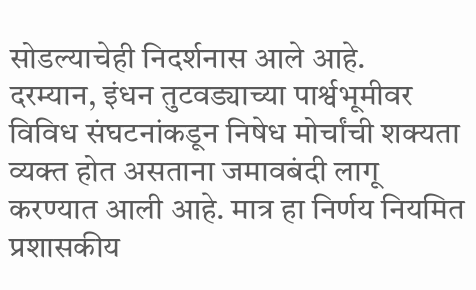सोडल्याचेही निदर्शनास आले आहे.
दरम्यान, इंधन तुटवड्याच्या पार्श्वभूमीवर विविध संघटनांकडून निषेध मोर्चांची शक्यता व्यक्त होत असताना जमावबंदी लागू करण्यात आली आहे. मात्र हा निर्णय नियमित प्रशासकीय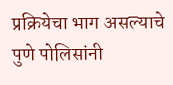प्रक्रियेचा भाग असल्याचे पुणे पोलिसांनी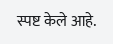स्पष्ट केले आहे.